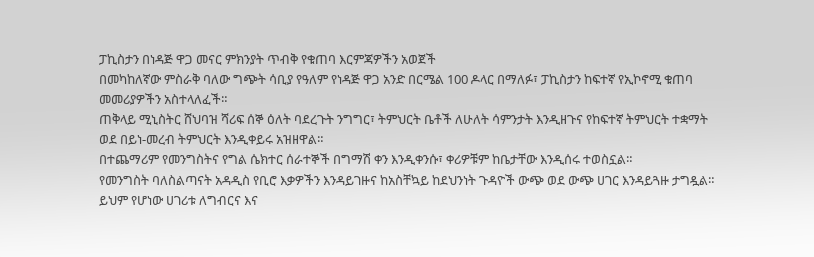ፓኪስታን በነዳጅ ዋጋ መናር ምክንያት ጥብቅ የቁጠባ እርምጃዎችን አወጀች
በመካከለኛው ምስራቅ ባለው ግጭት ሳቢያ የዓለም የነዳጅ ዋጋ አንድ በርሜል 100 ዶላር በማለፉ፣ ፓኪስታን ከፍተኛ የኢኮኖሚ ቁጠባ መመሪያዎችን አስተላለፈች።
ጠቅላይ ሚኒስትር ሸህባዝ ሻሪፍ ሰኞ ዕለት ባደረጉት ንግግር፣ ትምህርት ቤቶች ለሁለት ሳምንታት እንዲዘጉና የከፍተኛ ትምህርት ተቋማት ወደ በይነ-መረብ ትምህርት እንዲቀይሩ አዝዘዋል።
በተጨማሪም የመንግስትና የግል ሴክተር ሰራተኞች በግማሽ ቀን እንዲቀንሱ፣ ቀሪዎቹም ከቤታቸው እንዲሰሩ ተወስኗል።
የመንግስት ባለስልጣናት አዳዲስ የቢሮ እቃዎችን እንዳይገዙና ከአስቸኳይ ከደህንነት ጉዳዮች ውጭ ወደ ውጭ ሀገር እንዳይጓዙ ታግዷል።
ይህም የሆነው ሀገሪቱ ለግብርና እና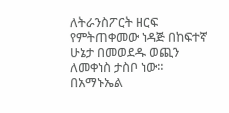ለትራንስፖርት ዘርፍ የምትጠቀመው ነዳጅ በከፍተኛ ሁኔታ በመወደዱ ወጪን ለመቀነስ ታስቦ ነው።
በአማኑኤል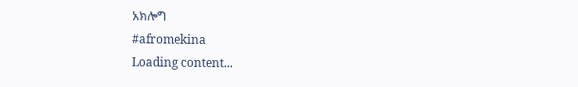አክሎግ
#afromekina
Loading content...